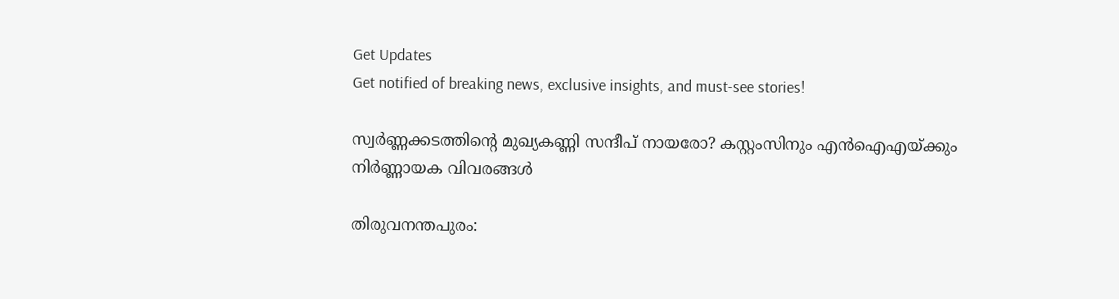Get Updates
Get notified of breaking news, exclusive insights, and must-see stories!

സ്വർണ്ണക്കടത്തിന്റെ മുഖ്യകണ്ണി സന്ദീപ് നായരോ? കസ്റ്റംസിനും എൻഐഎയ്ക്കും നിർണ്ണായക വിവരങ്ങൾ

തിരുവനന്തപുരം: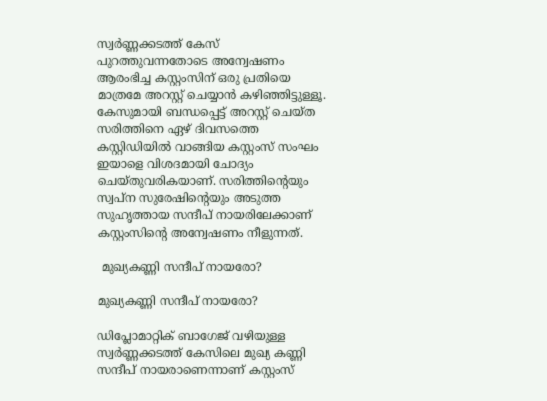സ്വർണ്ണക്കടത്ത് കേസ് പുറത്തുവന്നതോടെ അന്വേഷണം ആരംഭിച്ച കസ്റ്റംസിന് ഒരു പ്രതിയെ മാത്രമേ അറസ്റ്റ് ചെയ്യാൻ കഴിഞ്ഞിട്ടുള്ളൂ. കേസുമായി ബന്ധപ്പെട്ട് അറസ്റ്റ് ചെയ്ത സരിത്തിനെ ഏഴ് ദിവസത്തെ കസ്റ്റിഡിയിൽ വാങ്ങിയ കസ്റ്റംസ് സംഘം ഇയാളെ വിശദമായി ചോദ്യം ചെയ്തുവരികയാണ്. സരിത്തിന്റെയും സ്വപ്ന സുരേഷിന്റെയും അടുത്ത സുഹൃത്തായ സന്ദീപ് നായരിലേക്കാണ് കസ്റ്റംസിന്റെ അന്വേഷണം നീളുന്നത്.

 മുഖ്യകണ്ണി സന്ദീപ് നായരോ?

മുഖ്യകണ്ണി സന്ദീപ് നായരോ?

ഡിപ്ലോമാറ്റിക് ബാഗേജ് വഴിയുള്ള സ്വർണ്ണക്കടത്ത് കേസിലെ മുഖ്യ കണ്ണി സന്ദീപ് നായരാണെന്നാണ് കസ്റ്റംസ്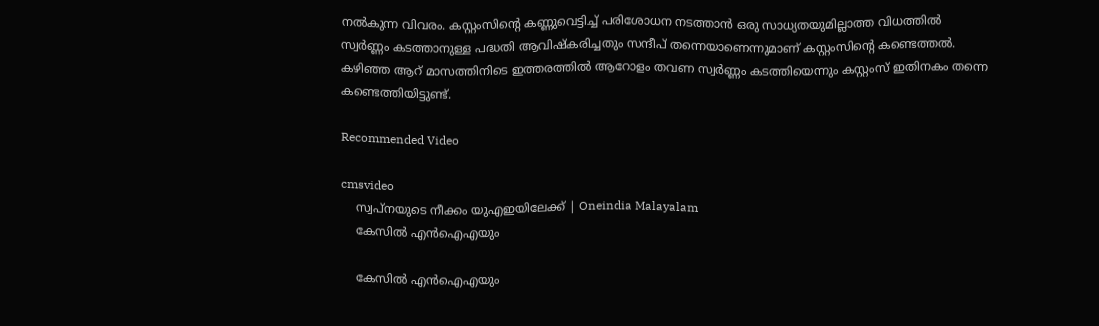നൽകുന്ന വിവരം. കസ്റ്റംസിന്റെ കണ്ണുവെട്ടിച്ച് പരിശോധന നടത്താൻ ഒരു സാധ്യതയുമില്ലാത്ത വിധത്തിൽ സ്വർണ്ണം കടത്താനുള്ള പദ്ധതി ആവിഷ്കരിച്ചതും സന്ദീപ് തന്നെയാണെന്നുമാണ് കസ്റ്റംസിന്റെ കണ്ടെത്തൽ. കഴിഞ്ഞ ആറ് മാസത്തിനിടെ ഇത്തരത്തിൽ ആറോളം തവണ സ്വർണ്ണം കടത്തിയെന്നും കസ്റ്റംസ് ഇതിനകം തന്നെ കണ്ടെത്തിയിട്ടുണ്ട്.

Recommended Video

cmsvideo
    സ്വപ്‌നയുടെ നീക്കം യുഎഇയിലേക്ക് | Oneindia Malayalam
    കേസിൽ എൻഐഎയും

    കേസിൽ എൻഐഎയും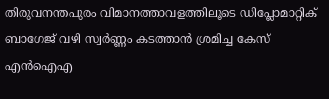തിരുവനന്തപുരം വിമാനത്താവളത്തിലൂടെ ഡിപ്ലോമാറ്റിക് ബാഗേജ് വഴി സ്വർണ്ണം കടത്താൻ ശ്രമിച്ച കേസ് എൻഐഎ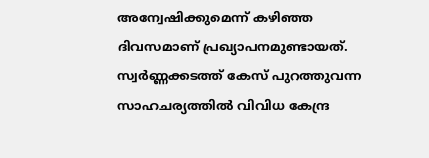അന്വേഷിക്കുമെന്ന് കഴിഞ്ഞ ദിവസമാണ് പ്രഖ്യാപനമുണ്ടായത്. സ്വർണ്ണക്കടത്ത് കേസ് പുറത്തുവന്ന സാഹചര്യത്തിൽ വിവിധ കേന്ദ്ര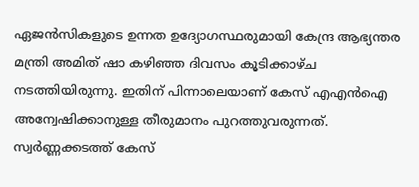ഏജൻസികളുടെ ഉന്നത ഉദ്യോഗസ്ഥരുമായി കേന്ദ്ര ആഭ്യന്തര മന്ത്രി അമിത് ഷാ കഴിഞ്ഞ ദിവസം കൂടിക്കാഴ്ച നടത്തിയിരുന്നു. ഇതിന് പിന്നാലെയാണ് കേസ് എഎൻഐ അന്വേഷിക്കാനുള്ള തീരുമാനം പുറത്തുവരുന്നത്. സ്വർണ്ണക്കടത്ത് കേസ്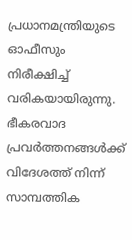പ്രധാനമന്ത്രിയുടെ ഓഫീസും നിരീക്ഷിച്ച് വരികയായിരുന്നു. ഭീകരവാദ പ്രവർത്തനങ്ങൾക്ക് വിദേശത്ത് നിന്ന് സാമ്പത്തിക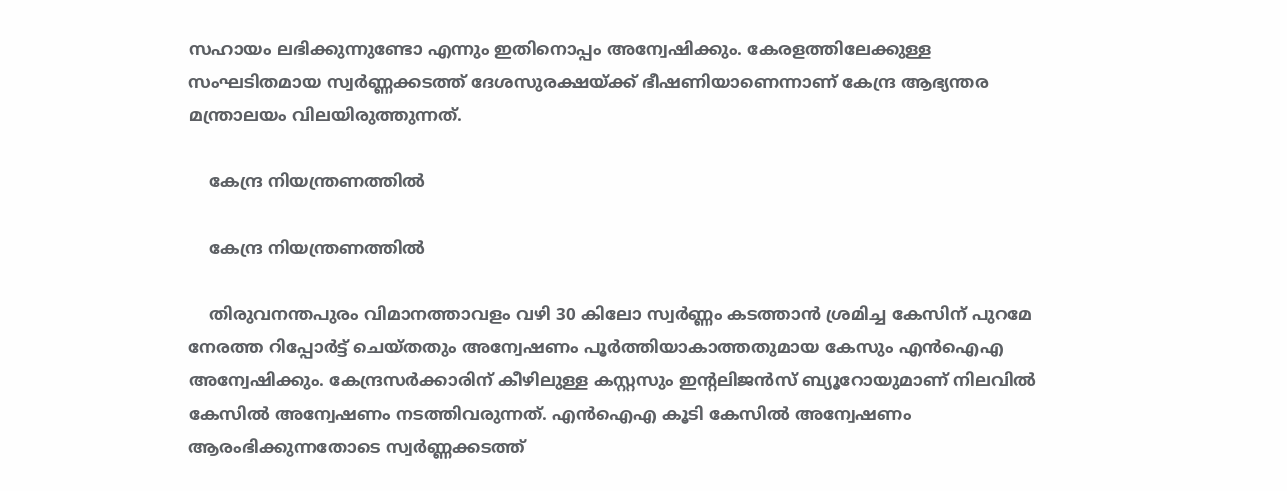സഹായം ലഭിക്കുന്നുണ്ടോ എന്നും ഇതിനൊപ്പം അന്വേഷിക്കും. കേരളത്തിലേക്കുള്ള സംഘടിതമായ സ്വർണ്ണക്കടത്ത് ദേശസുരക്ഷയ്ക്ക് ഭീഷണിയാണെന്നാണ് കേന്ദ്ര ആഭ്യന്തര മന്ത്രാലയം വിലയിരുത്തുന്നത്.

    കേന്ദ്ര നിയന്ത്രണത്തിൽ

    കേന്ദ്ര നിയന്ത്രണത്തിൽ

    തിരുവനന്തപുരം വിമാനത്താവളം വഴി 30 കിലോ സ്വർണ്ണം കടത്താൻ ശ്രമിച്ച കേസിന് പുറമേ നേരത്ത റിപ്പോർട്ട് ചെയ്തതും അന്വേഷണം പൂർത്തിയാകാത്തതുമായ കേസും എൻഐഎ അന്വേഷിക്കും. കേന്ദ്രസർക്കാരിന് കീഴിലുള്ള കസ്റ്റസും ഇന്റലിജൻസ് ബ്യൂറോയുമാണ് നിലവിൽ കേസിൽ അന്വേഷണം നടത്തിവരുന്നത്. എൻഐഎ കൂടി കേസിൽ അന്വേഷണം ആരംഭിക്കുന്നതോടെ സ്വർണ്ണക്കടത്ത്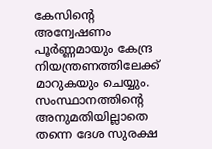കേസിന്റെ അന്വേഷണം പൂർണ്ണമായും കേന്ദ്ര നിയന്ത്രണത്തിലേക്ക് മാറുകയും ചെയ്യും. സംസ്ഥാനത്തിന്റെ അനുമതിയില്ലാതെ തന്നെ ദേശ സുരക്ഷ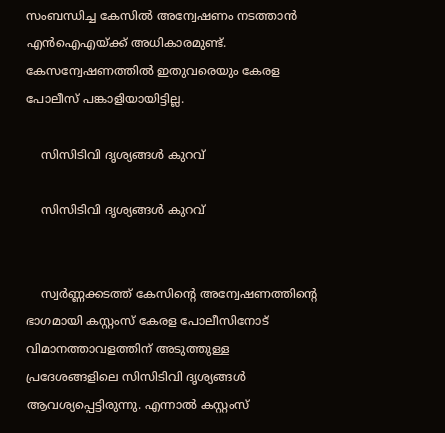സംബന്ധിച്ച കേസിൽ അന്വേഷണം നടത്താൻ എൻഐഎയ്ക്ക് അധികാരമുണ്ട്. കേസന്വേഷണത്തിൽ ഇതുവരെയും കേരള പോലീസ് പങ്കാളിയായിട്ടില്ല.

    സിസിടിവി ദൃശ്യങ്ങൾ കുറവ്

    സിസിടിവി ദൃശ്യങ്ങൾ കുറവ്


    സ്വർണ്ണക്കടത്ത് കേസിന്റെ അന്വേഷണത്തിന്റെ ഭാഗമായി കസ്റ്റംസ് കേരള പോലീസിനോട് വിമാനത്താവളത്തിന് അടുത്തുള്ള പ്രദേശങ്ങളിലെ സിസിടിവി ദൃശ്യങ്ങൾ ആവശ്യപ്പെട്ടിരുന്നു. എന്നാൽ കസ്റ്റംസ്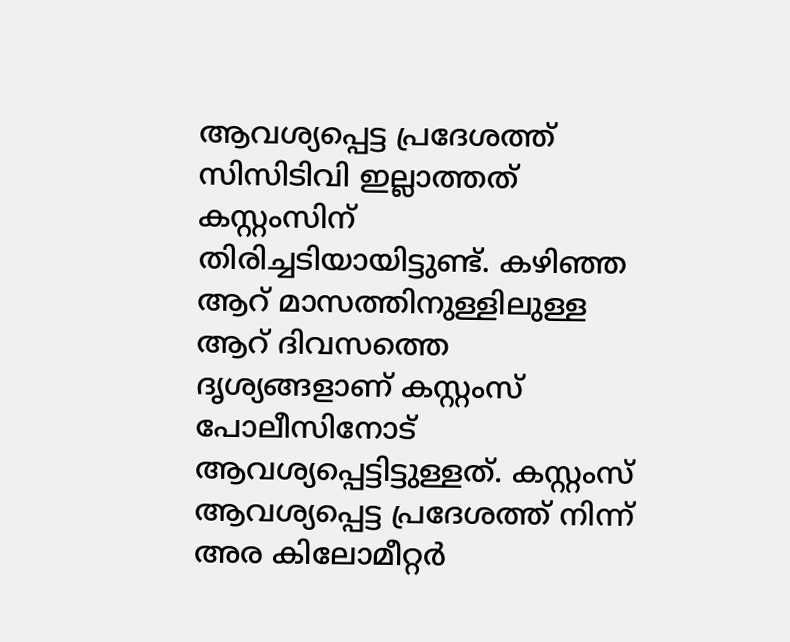ആവശ്യപ്പെട്ട പ്രദേശത്ത് സിസിടിവി ഇല്ലാത്തത് കസ്റ്റംസിന് തിരിച്ചടിയായിട്ടുണ്ട്. കഴിഞ്ഞ ആറ് മാസത്തിനുള്ളിലുള്ള ആറ് ദിവസത്തെ ദൃശ്യങ്ങളാണ് കസ്റ്റംസ് പോലീസിനോട് ആവശ്യപ്പെട്ടിട്ടുള്ളത്. കസ്റ്റംസ് ആവശ്യപ്പെട്ട പ്രദേശത്ത് നിന്ന് അര കിലോമീറ്റർ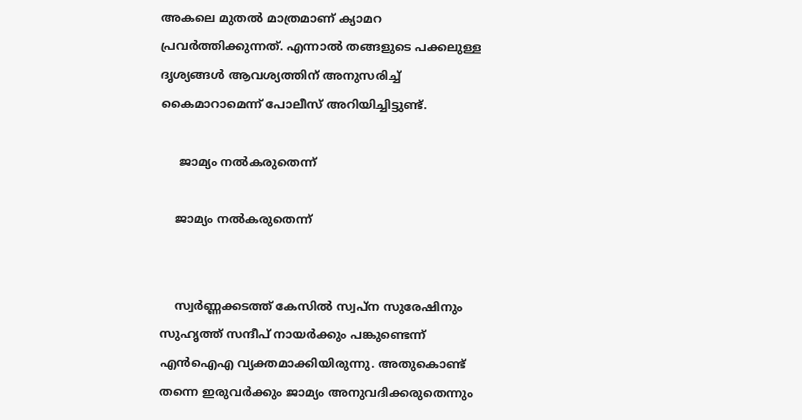അകലെ മുതൽ മാത്രമാണ് ക്യാമറ പ്രവർത്തിക്കുന്നത്. എന്നാൽ തങ്ങളുടെ പക്കലുള്ള ദൃശ്യങ്ങൾ ആവശ്യത്തിന് അനുസരിച്ച് കൈമാറാമെന്ന് പോലീസ് അറിയിച്ചിട്ടുണ്ട്.

     ജാമ്യം നൽകരുതെന്ന്

    ജാമ്യം നൽകരുതെന്ന്


    സ്വർണ്ണക്കടത്ത് കേസിൽ സ്വപ്ന സുരേഷിനും സുഹൃത്ത് സന്ദീപ് നായർക്കും പങ്കുണ്ടെന്ന് എൻഐഎ വ്യക്തമാക്കിയിരുന്നു. അതുകൊണ്ട് തന്നെ ഇരുവർക്കും ജാമ്യം അനുവദിക്കരുതെന്നും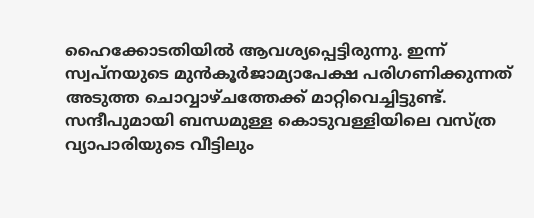ഹൈക്കോടതിയിൽ ആവശ്യപ്പെട്ടിരുന്നു. ഇന്ന് സ്വപ്നയുടെ മുൻകൂർജാമ്യാപേക്ഷ പരിഗണിക്കുന്നത് അടുത്ത ചൊവ്വാഴ്ചത്തേക്ക് മാറ്റിവെച്ചിട്ടുണ്ട്. സന്ദീപുമായി ബന്ധമുള്ള കൊടുവള്ളിയിലെ വസ്ത്ര വ്യാപാരിയുടെ വീട്ടിലും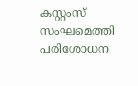കസ്റ്റംസ് സംഘമെത്തി പരിശോധന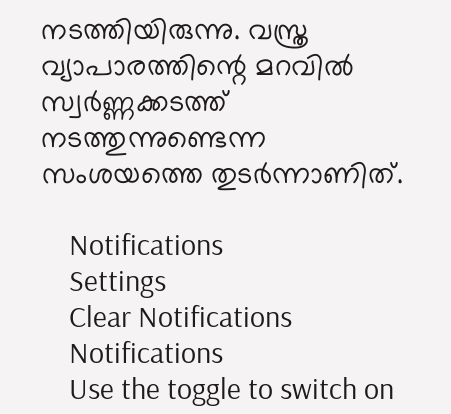നടത്തിയിരുന്നു. വസ്ത്ര വ്യാപാരത്തിന്റെ മറവിൽ സ്വർണ്ണക്കടത്ത് നടത്തുന്നുണ്ടെന്ന സംശയത്തെ തുടർന്നാണിത്.

    Notifications
    Settings
    Clear Notifications
    Notifications
    Use the toggle to switch on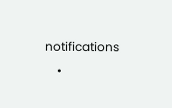notifications
    •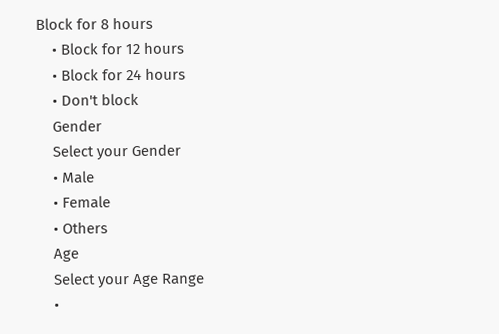Block for 8 hours
    • Block for 12 hours
    • Block for 24 hours
    • Don't block
    Gender
    Select your Gender
    • Male
    • Female
    • Others
    Age
    Select your Age Range
    •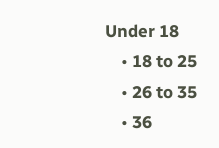Under 18
    • 18 to 25
    • 26 to 35
    • 36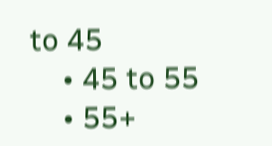to 45
    • 45 to 55
    • 55+